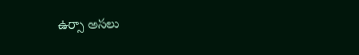ఉర్సా అసలు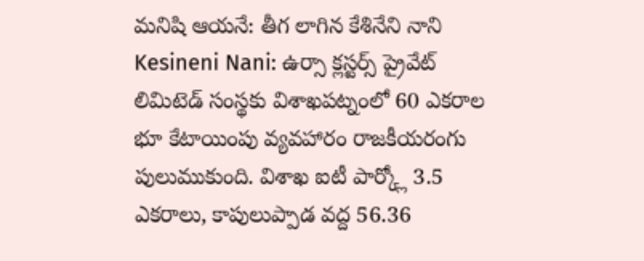మనిషి ఆయనే: తీగ లాగిన కేశినేని నాని
Kesineni Nani: ఉర్సా క్లస్టర్స్ ప్రైవేట్ లిమిటెడ్ సంస్థకు విశాఖపట్నంలో 60 ఎకరాల భూ కేటాయింపు వ్యవహారం రాజకీయరంగు పులుముకుంది. విశాఖ ఐటీ పార్క్లో 3.5 ఎకరాలు, కాపులుప్పాడ వద్ద 56.36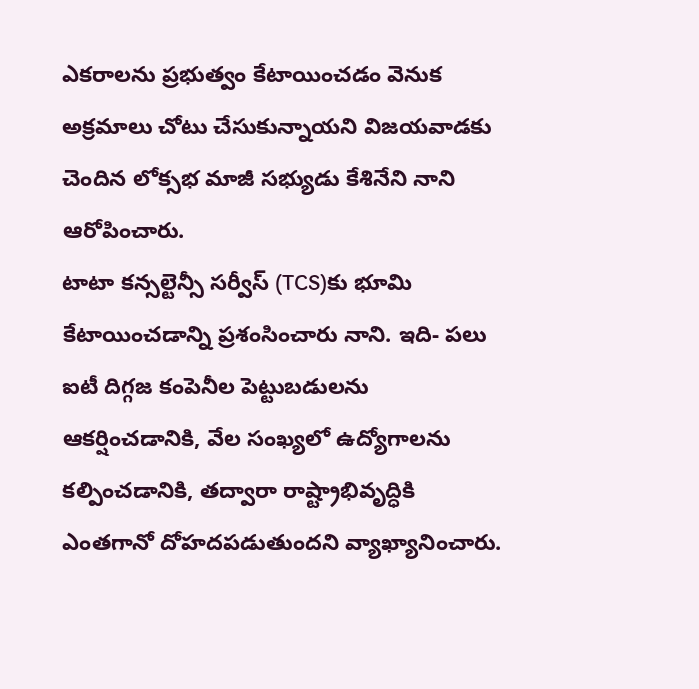ఎకరాలను ప్రభుత్వం కేటాయించడం వెనుక అక్రమాలు చోటు చేసుకున్నాయని విజయవాడకు చెందిన లోక్సభ మాజీ సభ్యుడు కేశినేని నాని ఆరోపించారు.
టాటా కన్సల్టెన్సీ సర్వీస్ (TCS)కు భూమి కేటాయించడాన్ని ప్రశంసించారు నాని. ఇది- పలు ఐటీ దిగ్గజ కంపెనీల పెట్టుబడులను ఆకర్షించడానికి, వేల సంఖ్యలో ఉద్యోగాలను కల్పించడానికి, తద్వారా రాష్ట్రాభివృద్ధికి ఎంతగానో దోహదపడుతుందని వ్యాఖ్యానించారు.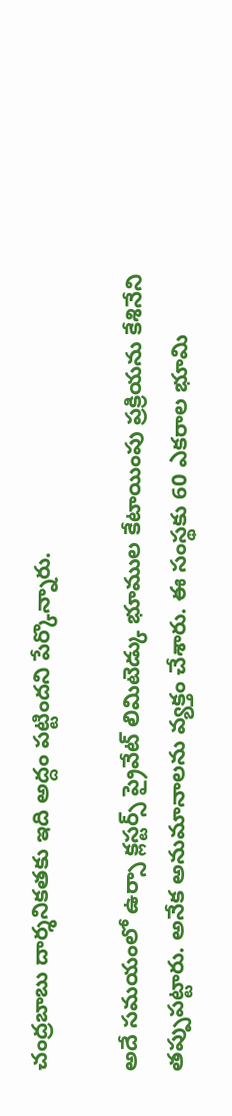చంద్రబాబు దార్శనికతకు ఇది అద్దం పట్టిందని పేర్కొన్నారు.

అదే సమయంలో ఉర్సా క్లస్టర్స్ ప్రైవేట్ లిమిటెడ్కు భూముల కేటాయింపు ప్రక్రియను కేశినేని తప్పుపట్టారు. అనేక అనుమానాలను వ్యక్తం చేశారు. ఈ సంస్థకు 60 ఎకరాల భూమి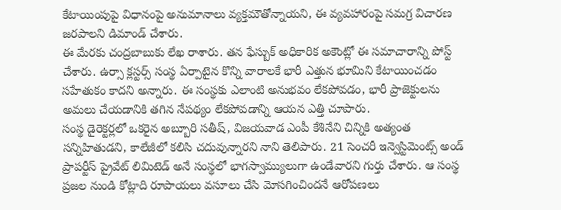కేటాయింపుపై విధానంపై అనుమానాలు వ్యక్తమౌతోన్నాయని, ఈ వ్యవహారంపై సమగ్ర విచారణ జరపాలని డిమాండ్ చేశారు.
ఈ మేరకు చంద్రబాబుకు లేఖ రాశారు. తన ఫేస్బుక్ అధికారిక అకౌంట్లో ఈ సమాచారాన్ని పోస్ట్ చేశారు. ఉర్సా క్లస్టర్స్ సంస్థ ఏర్పాటైన కొన్ని వారాలకే భారీ ఎత్తున భూమిని కేటాయించడం సహేతుకం కాదని అన్నారు. ఈ సంస్థకు ఎలాంటి అనుభవం లేకపోవడం, భారీ ప్రాజెక్టులను అమలు చేయడానికి తగిన నేపథ్యం లేకపోవడాన్ని ఆయన ఎత్తి చూపారు.
సంస్థ డైరెక్టర్లలో ఒకరైన అబ్బూరి సతీష్, విజయవాడ ఎంపీ కేశినేని చిన్నికి అత్యంత సన్నిహితుడని, కాలేజీలో కలిసి చదువున్నారని నాని తెలిపారు. 21 సెంచరీ ఇన్వెస్టిమెంట్స్ అండ్ ప్రాపర్టీస్ ప్రైవేట్ లిమిటెడ్ అనే సంస్థలో భాగస్వామ్యులుగా ఉండేవారని గుర్తు చేశారు. ఆ సంస్థ ప్రజల నుండి కోట్లాది రూపాయలు వసూలు చేసి మోసగించిందనే ఆరోపణలు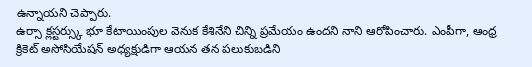ఉన్నాయని చెప్పారు.
ఉర్సా క్లస్టర్స్కు భూ కేటాయింపుల వెనుక కేశినేని చిన్ని ప్రమేయం ఉందని నాని ఆరోపించారు. ఎంపీగా, ఆంధ్ర క్రికెట్ అసోసియేషన్ అధ్యక్షుడిగా ఆయన తన పలుకుబడిని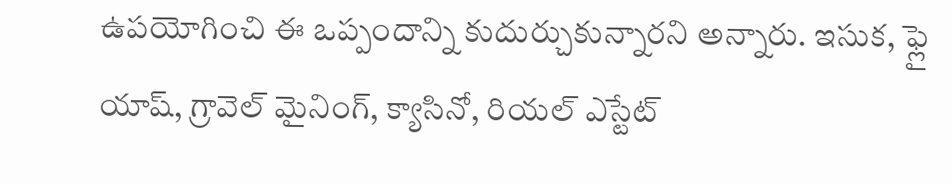ఉపయోగించి ఈ ఒప్పందాన్ని కుదుర్చుకున్నారని అన్నారు. ఇసుక, ఫ్లై యాష్, గ్రావెల్ మైనింగ్, క్యాసినో, రియల్ ఎస్టేట్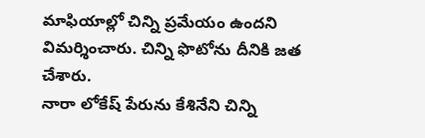మాఫియాల్లో చిన్ని ప్రమేయం ఉందని విమర్శించారు. చిన్ని ఫొటోను దీనికి జత చేశారు.
నారా లోకేష్ పేరును కేశినేని చిన్ని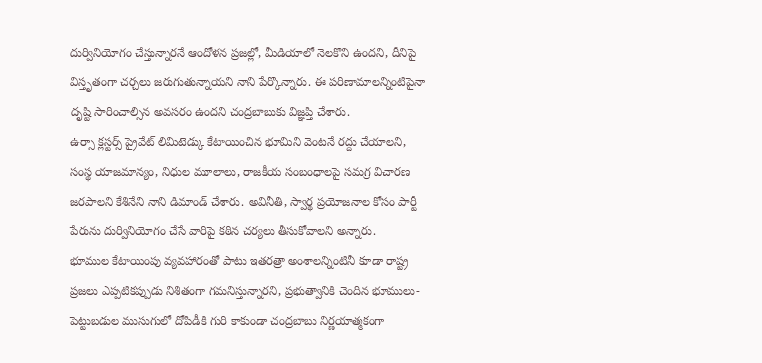దుర్వినియోగం చేస్తున్నారనే ఆందోళన ప్రజల్లో, మీడియాలో నెలకొని ఉందని, దీనిపై విస్తృతంగా చర్చలు జరుగుతున్నాయని నాని పేర్కొన్నారు. ఈ పరిణామాలన్నింటిపైనా దృష్టి సారించాల్సిన అవసరం ఉందని చంద్రబాబుకు విజ్ఞప్తి చేశారు.
ఉర్సా క్లస్టర్స్ ప్రైవేట్ లిమిటెడ్కు కేటాయించిన భూమిని వెంటనే రద్దు చేయాలని, సంస్థ యాజమాన్యం, నిధుల మూలాలు, రాజకీయ సంబంధాలపై సమగ్ర విచారణ జరపాలని కేశినేని నాని డిమాండ్ చేశారు. అవినీతి, స్వార్థ ప్రయోజనాల కోసం పార్టీ పేరును దుర్వినియోగం చేసే వారిపై కఠిన చర్యలు తీసుకోవాలని అన్నారు.
భూముల కేటాయింపు వ్యవహారంతో పాటు ఇతరత్రా అంశాలన్నింటినీ కూడా రాష్ట్ర ప్రజలు ఎప్పటికప్పుడు నిశితంగా గమనిస్తున్నారని, ప్రభుత్వానికి చెందిన భూములు- పెట్టుబడుల ముసుగులో దోపిడీకి గురి కాకుండా చంద్రబాబు నిర్ణయాత్మకంగా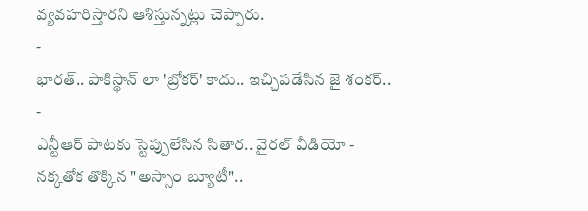వ్యవహరిస్తారని ఆశిస్తున్నట్లు చెప్పారు.
-
భారత్.. పాకిస్థాన్ లా 'బ్రోకర్' కాదు.. ఇచ్చిపడేసిన జై శంకర్.. -
ఎన్టీఆర్ పాటకు స్టెప్పులేసిన సితార.. వైరల్ వీడియో -
నక్కతోక తొక్కిన "అస్సాం బ్యూటీ"..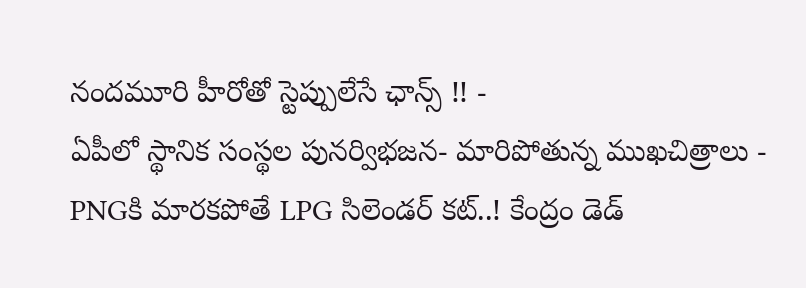నందమూరి హీరోతో స్టెప్పులేసే ఛాన్స్ !! -
ఏపీలో స్థానిక సంస్థల పునర్విభజన- మారిపోతున్న ముఖచిత్రాలు -
PNGకి మారకపోతే LPG సిలెండర్ కట్..! కేంద్రం డెడ్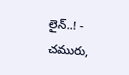లైన్..! -
చమురు,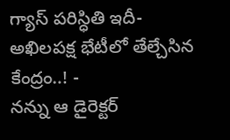గ్యాస్ పరిస్ధితి ఇదీ- అఖిలపక్ష భేటీలో తేల్చేసిన కేంద్రం..! -
నన్ను ఆ డైరెక్టర్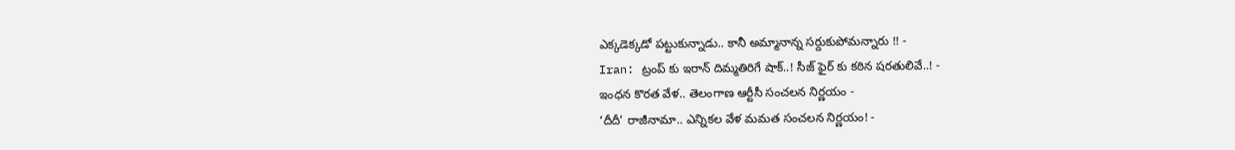ఎక్కడెక్కడో పట్టుకున్నాడు.. కానీ అమ్మానాన్న సర్దుకుపోమన్నారు !! -
Iran: ట్రంప్ కు ఇరాన్ దిమ్మతిరిగే షాక్..! సీజ్ ఫైర్ కు కఠిన షరతులివే..! -
ఇంధన కొరత వేళ.. తెలంగాణ ఆర్టీసీ సంచలన నిర్ణయం -
‘దీదీ’ రాజీనామా.. ఎన్నికల వేళ మమత సంచలన నిర్ణయం! -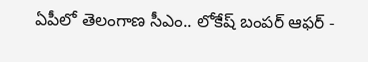ఏపీలో తెలంగాణ సీఎం.. లోకేష్ బంపర్ ఆఫర్ -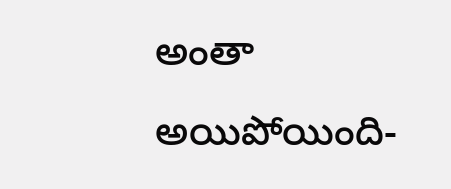అంతా అయిపోయింది-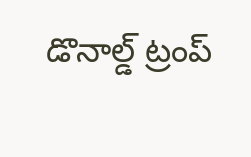డొనాల్డ్ ట్రంప్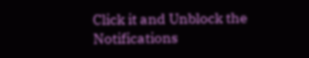Click it and Unblock the Notifications